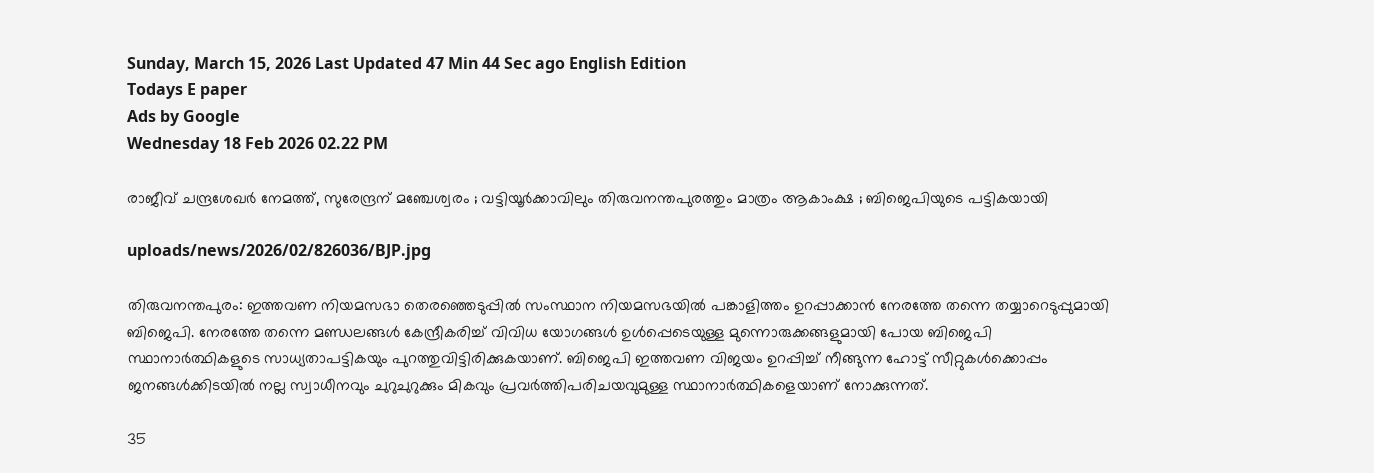Sunday, March 15, 2026 Last Updated 47 Min 44 Sec ago English Edition
Todays E paper
Ads by Google
Wednesday 18 Feb 2026 02.22 PM

രാജീവ് ചന്ദ്രശേഖര്‍ നേമത്ത്, സുരേന്ദ്രന് മഞ്ചേശ്വരം ; വട്ടിയൂര്‍ക്കാവിലും തിരുവനന്തപുരത്തും മാത്രം ആകാംക്ഷ ; ബിജെപിയുടെ പട്ടികയായി

uploads/news/2026/02/826036/BJP.jpg

തിരുവനന്തപുരം: ഇത്തവണ നിയമസഭാ തെരഞ്ഞെടുപ്പില്‍ സംസ്ഥാന നിയമസഭയില്‍ പങ്കാളിത്തം ഉറപ്പാക്കാന്‍ നേരത്തേ തന്നെ തയ്യാറെടുപ്പുമായി ബിജെപി. നേരത്തേ തന്നെ മണ്ഡലങ്ങള്‍ കേന്ദ്രീകരിച്ച് വിവിധ യോഗങ്ങള്‍ ഉള്‍പ്പെടെയുള്ള മുന്നൊരുക്കങ്ങളുമായി പോയ ബിജെപി സ്ഥാനാര്‍ത്ഥികളുടെ സാധ്യതാപട്ടികയും പുറത്തുവിട്ടിരിക്കുകയാണ്. ബിജെപി ഇത്തവണ വിജയം ഉറപ്പിച്ച് നീങ്ങുന്ന ഹോട്ട് സീറ്റുകള്‍ക്കൊപ്പം ജനങ്ങള്‍ക്കിടയില്‍ നല്ല സ്വാധീനവും ചുറുചുറുക്കും മികവും പ്രവര്‍ത്തിപരിചയവുമുള്ള സ്ഥാനാര്‍ത്ഥികളെയാണ് നോക്കുന്നത്.

35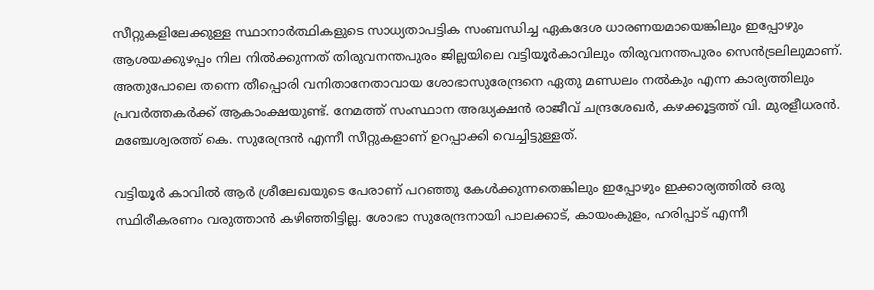സീറ്റുകളിലേക്കുള്ള സ്ഥാനാര്‍ത്ഥികളുടെ സാധ്യതാപട്ടിക സംബന്ധിച്ച ഏകദേശ ധാരണയമായെങ്കിലും ഇപ്പോഴും ആശയക്കുഴപ്പം നില നില്‍ക്കുന്നത് തിരുവനന്തപുരം ജില്ലയിലെ വട്ടിയൂര്‍കാവിലും തിരുവനന്തപുരം സെന്‍ട്രലിലുമാണ്. അതുപോലെ തന്നെ തീപ്പൊരി വനിതാനേതാവായ ശോഭാസുരേന്ദ്രനെ ഏതു മണ്ഡലം നല്‍കും എന്ന കാര്യത്തിലും പ്രവര്‍ത്തകര്‍ക്ക് ആകാംക്ഷയുണ്ട്. നേമത്ത് സംസ്ഥാന അദ്ധ്യക്ഷന്‍ രാജീവ് ചന്ദ്രശേഖര്‍, കഴക്കൂട്ടത്ത് വി. മുരളീധരന്‍. മഞ്ചേശ്വരത്ത് കെ. സുരേന്ദ്രന്‍ എന്നീ സീറ്റുകളാണ് ഉറപ്പാക്കി വെച്ചിട്ടുള്ളത്.

വട്ടിയൂര്‍ കാവില്‍ ആര്‍ ശ്രീലേഖയുടെ പേരാണ് പറഞ്ഞു കേള്‍ക്കുന്നതെങ്കിലും ഇപ്പോഴും ഇക്കാര്യത്തില്‍ ഒരു സ്ഥിരീകരണം വരുത്താന്‍ കഴിഞ്ഞിട്ടില്ല. ശോഭാ സുരേന്ദ്രനായി പാലക്കാട്, കായംകുളം, ഹരിപ്പാട് എന്നീ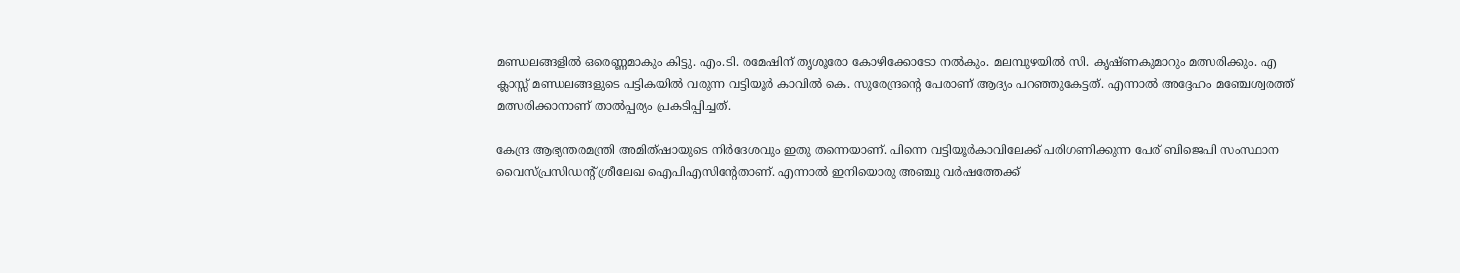മണ്ഡലങ്ങളില്‍ ഒരെണ്ണമാകും കിട്ടു. എം.ടി. രമേഷിന് തൃശൂരോ കോഴിക്കോടോ നല്‍കും. മലമ്പുഴയില്‍ സി. കൃഷ്ണകുമാറും മത്സരിക്കും. എ ക്ലാസ്സ് മണ്ഡലങ്ങളുടെ പട്ടികയില്‍ വരുന്ന വട്ടിയൂര്‍ കാവില്‍ കെ. സുരേന്ദ്രന്റെ പേരാണ് ആദ്യം പറഞ്ഞുകേട്ടത്. എന്നാല്‍ അദ്ദേഹം മഞ്ചേശ്വരത്ത് മത്സരിക്കാനാണ് താല്‍പ്പര്യം പ്രകടിപ്പിച്ചത്.

കേന്ദ്ര ആഭ്യന്തരമന്ത്രി അമിത്ഷായുടെ നിര്‍ദേശവും ഇതു തന്നെയാണ്. പിന്നെ വട്ടിയൂര്‍കാവിലേക്ക് പരിഗണിക്കുന്ന പേര് ബിജെപി സംസ്ഥാന വൈസ്പ്രസിഡന്റ് ശ്രീലേഖ ഐപിഎസിന്റേതാണ്. എന്നാല്‍ ഇനിയൊരു അഞ്ചു വര്‍ഷത്തേക്ക്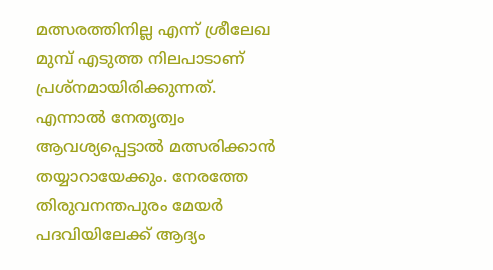മത്സരത്തിനില്ല എന്ന് ശ്രീലേഖ മുമ്പ് എടുത്ത നിലപാടാണ് പ്രശ്‌നമായിരിക്കുന്നത്. എന്നാല്‍ നേതൃത്വം ആവശ്യപ്പെട്ടാല്‍ മത്സരിക്കാന്‍ തയ്യാറായേക്കും. നേരത്തേ തിരുവനന്തപുരം മേയര്‍ പദവിയിലേക്ക് ആദ്യം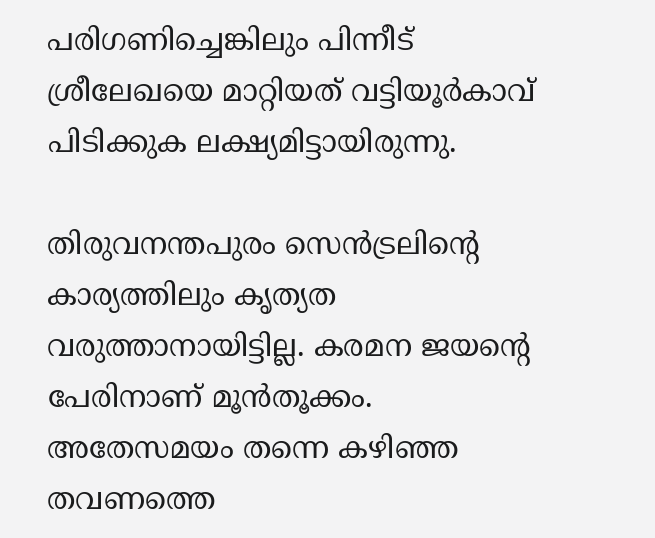പരിഗണിച്ചെങ്കിലും പിന്നീട് ശ്രീലേഖയെ മാറ്റിയത് വട്ടിയൂര്‍കാവ് പിടിക്കുക ലക്ഷ്യമിട്ടായിരുന്നു.

തിരുവനന്തപുരം സെന്‍ട്രലിന്റെ കാര്യത്തിലും കൃത്യത വരുത്താനായിട്ടില്ല. കരമന ജയന്റെ പേരിനാണ് മൂന്‍തൂക്കം. അതേസമയം തന്നെ കഴിഞ്ഞ തവണത്തെ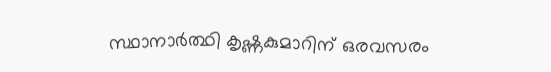സ്ഥാനാര്‍ത്ഥി കൃഷ്ണകുമാറിന് ഒരവസരം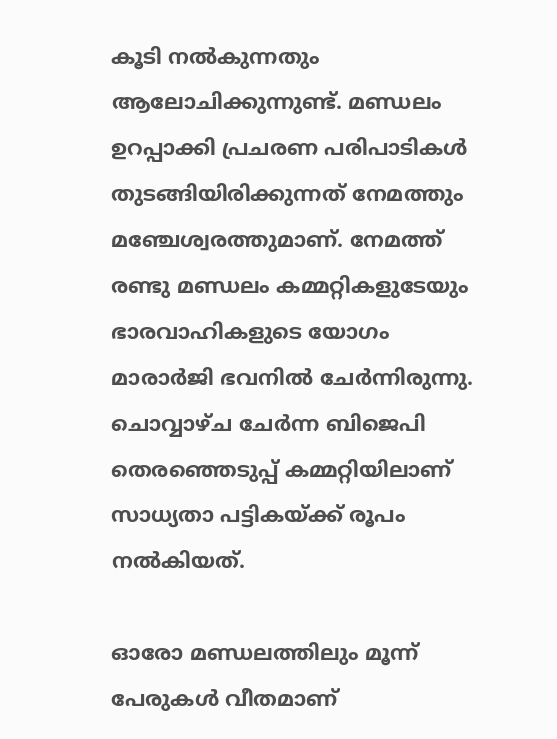കൂടി നല്‍കുന്നതും ആലോചിക്കുന്നുണ്ട്. മണ്ഡലം ഉറപ്പാക്കി പ്രചരണ പരിപാടികള്‍ തുടങ്ങിയിരിക്കുന്നത് നേമത്തും മഞ്ചേശ്വരത്തുമാണ്. നേമത്ത് രണ്ടു മണ്ഡലം കമ്മറ്റികളുടേയും ഭാരവാഹികളുടെ യോഗം മാരാര്‍ജി ഭവനില്‍ ചേര്‍ന്നിരുന്നു. ചൊവ്വാഴ്ച ചേര്‍ന്ന ബിജെപി തെരഞ്ഞെടുപ്പ് കമ്മറ്റിയിലാണ് സാധ്യതാ പട്ടികയ്ക്ക് രൂപം നല്‍കിയത്.

ഓരോ മണ്ഡലത്തിലും മൂന്ന് പേരുകള്‍ വീതമാണ്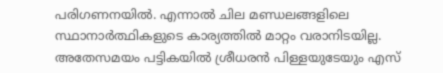പരിഗണനയില്‍. എന്നാല്‍ ചില മണ്ഡലങ്ങളിലെ സ്ഥാനാര്‍ത്ഥികളുടെ കാര്യത്തില്‍ മാറ്റം വരാനിടയില്ല. അതേസമയം പട്ടികയില്‍ ശ്രീധരന്‍ പിള്ളയുടേയും എസ്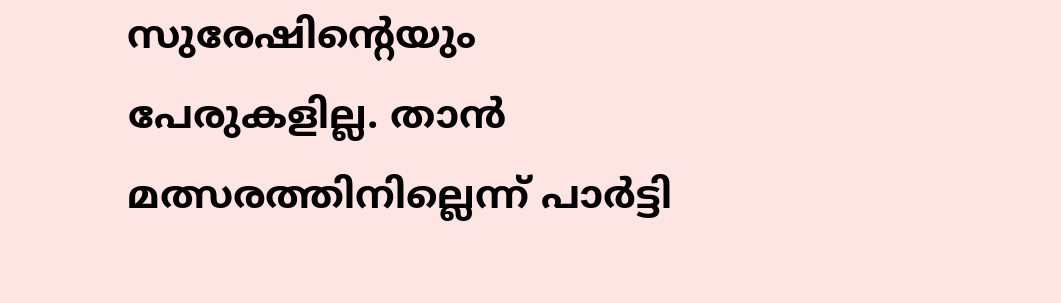സുരേഷിന്റെയും പേരുകളില്ല. താന്‍ മത്സരത്തിനില്ലെന്ന് പാര്‍ട്ടി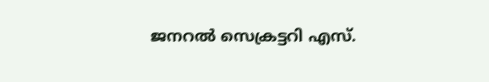ജനറല്‍ സെക്രട്ടറി എസ്.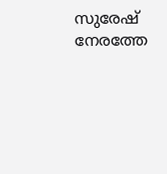സുരേഷ് നേരത്തേ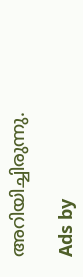അറിയിച്ചിരുന്നു.

Ads by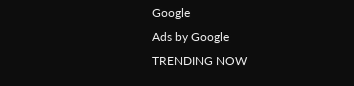Google
Ads by Google
TRENDING NOW